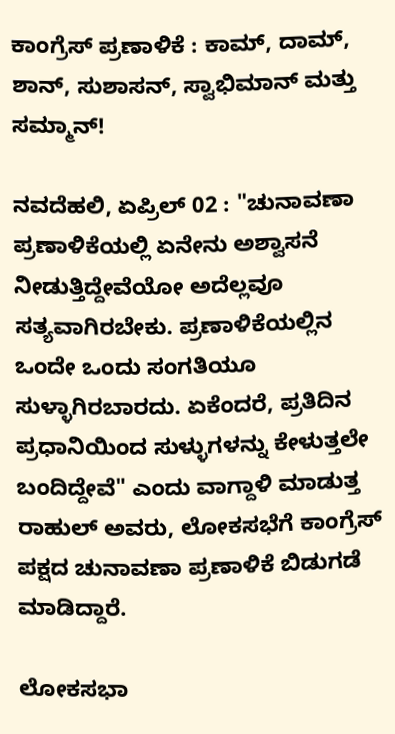ಕಾಂಗ್ರೆಸ್ ಪ್ರಣಾಳಿಕೆ : ಕಾಮ್, ದಾಮ್, ಶಾನ್, ಸುಶಾಸನ್, ಸ್ವಾಭಿಮಾನ್ ಮತ್ತು ಸಮ್ಮಾನ್!

ನವದೆಹಲಿ, ಏಪ್ರಿಲ್ 02 : "ಚುನಾವಣಾ ಪ್ರಣಾಳಿಕೆಯಲ್ಲಿ ಏನೇನು ಅಶ್ವಾಸನೆ ನೀಡುತ್ತಿದ್ದೇವೆಯೋ ಅದೆಲ್ಲವೂ ಸತ್ಯವಾಗಿರಬೇಕು. ಪ್ರಣಾಳಿಕೆಯಲ್ಲಿನ ಒಂದೇ ಒಂದು ಸಂಗತಿಯೂ ಸುಳ್ಳಾಗಿರಬಾರದು. ಏಕೆಂದರೆ, ಪ್ರತಿದಿನ ಪ್ರಧಾನಿಯಿಂದ ಸುಳ್ಳುಗಳನ್ನು ಕೇಳುತ್ತಲೇ ಬಂದಿದ್ದೇವೆ" ಎಂದು ವಾಗ್ದಾಳಿ ಮಾಡುತ್ತ ರಾಹುಲ್ ಅವರು, ಲೋಕಸಭೆಗೆ ಕಾಂಗ್ರೆಸ್ ಪಕ್ಷದ ಚುನಾವಣಾ ಪ್ರಣಾಳಿಕೆ ಬಿಡುಗಡೆ ಮಾಡಿದ್ದಾರೆ.

ಲೋಕಸಭಾ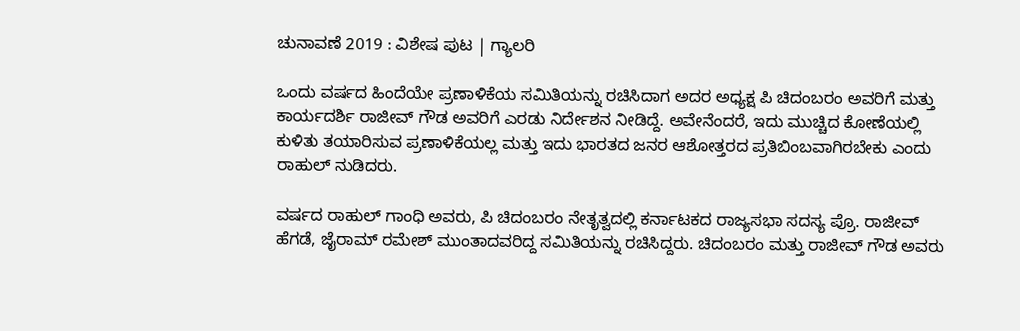ಚುನಾವಣೆ 2019 : ವಿಶೇಷ ಪುಟ | ಗ್ಯಾಲರಿ

ಒಂದು ವರ್ಷದ ಹಿಂದೆಯೇ ಪ್ರಣಾಳಿಕೆಯ ಸಮಿತಿಯನ್ನು ರಚಿಸಿದಾಗ ಅದರ ಅಧ್ಯಕ್ಷ ಪಿ ಚಿದಂಬರಂ ಅವರಿಗೆ ಮತ್ತು ಕಾರ್ಯದರ್ಶಿ ರಾಜೀವ್ ಗೌಡ ಅವರಿಗೆ ಎರಡು ನಿರ್ದೇಶನ ನೀಡಿದ್ದೆ. ಅವೇನೆಂದರೆ, ಇದು ಮುಚ್ಚಿದ ಕೋಣೆಯಲ್ಲಿ ಕುಳಿತು ತಯಾರಿಸುವ ಪ್ರಣಾಳಿಕೆಯಲ್ಲ ಮತ್ತು ಇದು ಭಾರತದ ಜನರ ಆಶೋತ್ತರದ ಪ್ರತಿಬಿಂಬವಾಗಿರಬೇಕು ಎಂದು ರಾಹುಲ್ ನುಡಿದರು.

ವರ್ಷದ ರಾಹುಲ್ ಗಾಂಧಿ ಅವರು, ಪಿ ಚಿದಂಬರಂ ನೇತೃತ್ವದಲ್ಲಿ ಕರ್ನಾಟಕದ ರಾಜ್ಯಸಭಾ ಸದಸ್ಯ ಪ್ರೊ. ರಾಜೀವ್ ಹೆಗಡೆ, ಜೈರಾಮ್ ರಮೇಶ್ ಮುಂತಾದವರಿದ್ದ ಸಮಿತಿಯನ್ನು ರಚಿಸಿದ್ದರು. ಚಿದಂಬರಂ ಮತ್ತು ರಾಜೀವ್ ಗೌಡ ಅವರು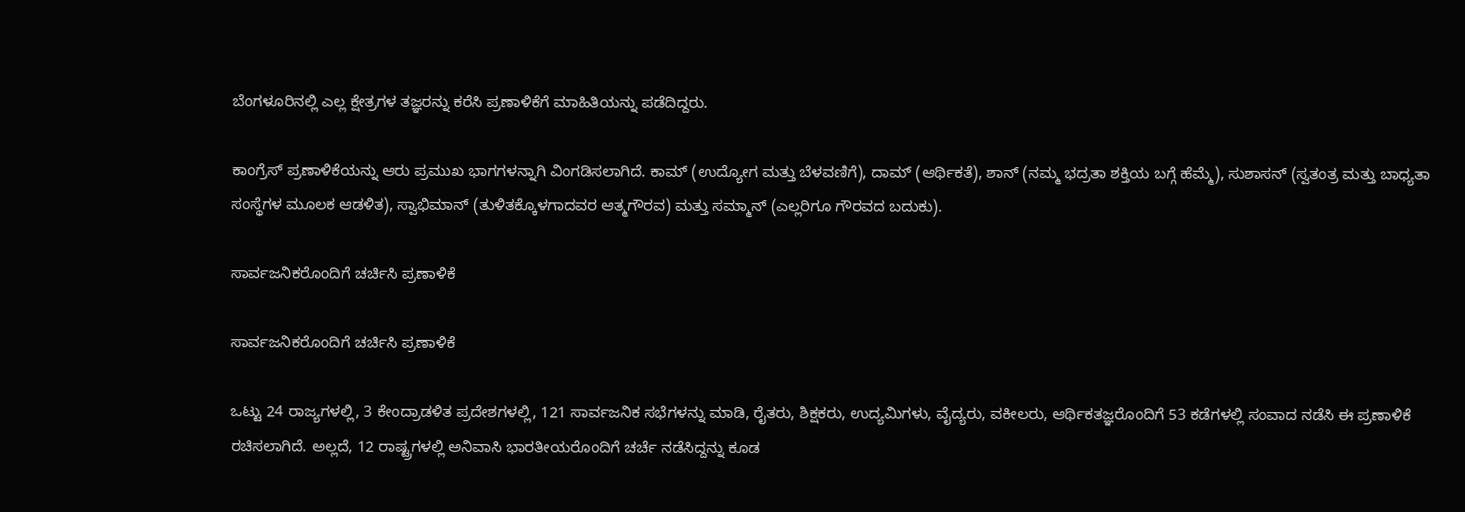ಬೆಂಗಳೂರಿನಲ್ಲಿ ಎಲ್ಲ ಕ್ಷೇತ್ರಗಳ ತಜ್ಞರನ್ನು ಕರೆಸಿ ಪ್ರಣಾಳಿಕೆಗೆ ಮಾಹಿತಿಯನ್ನು ಪಡೆದಿದ್ದರು.

ಕಾಂಗ್ರೆಸ್ ಪ್ರಣಾಳಿಕೆಯನ್ನು ಆರು ಪ್ರಮುಖ ಭಾಗಗಳನ್ನಾಗಿ ವಿಂಗಡಿಸಲಾಗಿದೆ. ಕಾಮ್ (ಉದ್ಯೋಗ ಮತ್ತು ಬೆಳವಣಿಗೆ), ದಾಮ್ (ಆರ್ಥಿಕತೆ), ಶಾನ್ (ನಮ್ಮ ಭದ್ರತಾ ಶಕ್ತಿಯ ಬಗ್ಗೆ ಹೆಮ್ಮೆ), ಸುಶಾಸನ್ (ಸ್ವತಂತ್ರ ಮತ್ತು ಬಾಧ್ಯತಾ ಸಂಸ್ಥೆಗಳ ಮೂಲಕ ಆಡಳಿತ), ಸ್ವಾಭಿಮಾನ್ (ತುಳಿತಕ್ಕೊಳಗಾದವರ ಆತ್ಮಗೌರವ) ಮತ್ತು ಸಮ್ಮಾನ್ (ಎಲ್ಲರಿಗೂ ಗೌರವದ ಬದುಕು).

ಸಾರ್ವಜನಿಕರೊಂದಿಗೆ ಚರ್ಚಿಸಿ ಪ್ರಣಾಳಿಕೆ

ಸಾರ್ವಜನಿಕರೊಂದಿಗೆ ಚರ್ಚಿಸಿ ಪ್ರಣಾಳಿಕೆ

ಒಟ್ಟು 24 ರಾಜ್ಯಗಳಲ್ಲಿ, 3 ಕೇಂದ್ರಾಡಳಿತ ಪ್ರದೇಶಗಳಲ್ಲಿ, 121 ಸಾರ್ವಜನಿಕ ಸಭೆಗಳನ್ನು ಮಾಡಿ, ರೈತರು, ಶಿಕ್ಷಕರು, ಉದ್ಯಮಿಗಳು, ವೈದ್ಯರು, ವಕೀಲರು, ಆರ್ಥಿಕತಜ್ಞರೊಂದಿಗೆ 53 ಕಡೆಗಳಲ್ಲಿ ಸಂವಾದ ನಡೆಸಿ ಈ ಪ್ರಣಾಳಿಕೆ ರಚಿಸಲಾಗಿದೆ. ಅಲ್ಲದೆ, 12 ರಾಷ್ಟ್ರಗಳಲ್ಲಿ ಅನಿವಾಸಿ ಭಾರತೀಯರೊಂದಿಗೆ ಚರ್ಚೆ ನಡೆಸಿದ್ದನ್ನು ಕೂಡ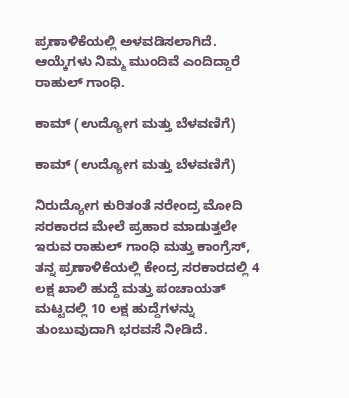ಪ್ರಣಾಳಿಕೆಯಲ್ಲಿ ಅಳವಡಿಸಲಾಗಿದೆ. ಆಯ್ಕೆಗಳು ನಿಮ್ಮ ಮುಂದಿವೆ ಎಂದಿದ್ದಾರೆ ರಾಹುಲ್ ಗಾಂಧಿ.

ಕಾಮ್ (ಉದ್ಯೋಗ ಮತ್ತು ಬೆಳವಣಿಗೆ)

ಕಾಮ್ (ಉದ್ಯೋಗ ಮತ್ತು ಬೆಳವಣಿಗೆ)

ನಿರುದ್ಯೋಗ ಕುರಿತಂತೆ ನರೇಂದ್ರ ಮೋದಿ ಸರಕಾರದ ಮೇಲೆ ಪ್ರಹಾರ ಮಾಡುತ್ತಲೇ ಇರುವ ರಾಹುಲ್ ಗಾಂಧಿ ಮತ್ತು ಕಾಂಗ್ರೆಸ್, ತನ್ನ ಪ್ರಣಾಳಿಕೆಯಲ್ಲಿ ಕೇಂದ್ರ ಸರಕಾರದಲ್ಲಿ 4 ಲಕ್ಷ ಖಾಲಿ ಹುದ್ದೆ ಮತ್ತು ಪಂಚಾಯತ್ ಮಟ್ಟದಲ್ಲಿ 10 ಲಕ್ಷ ಹುದ್ದೆಗಳನ್ನು ತುಂಬುವುದಾಗಿ ಭರವಸೆ ನೀಡಿದೆ.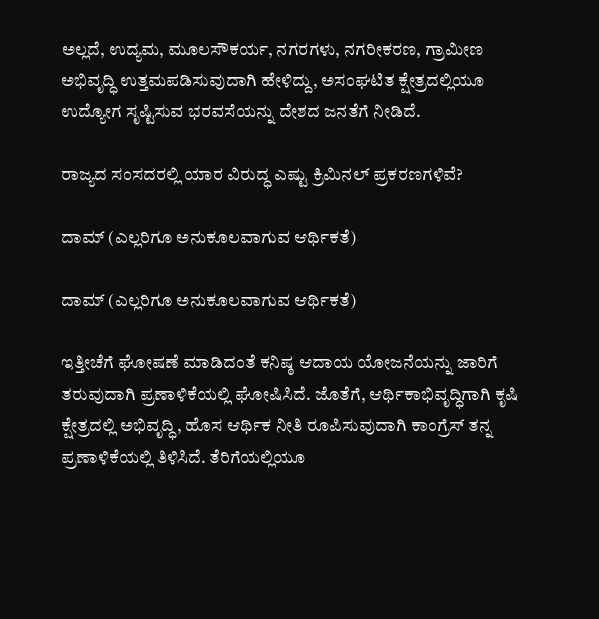ಅಲ್ಲದೆ, ಉದ್ಯಮ, ಮೂಲಸೌಕರ್ಯ, ನಗರಗಳು, ನಗರೀಕರಣ, ಗ್ರಾಮೀಣ ಅಭಿವೃದ್ಧಿ ಉತ್ತಮಪಡಿಸುವುದಾಗಿ ಹೇಳಿದ್ದು, ಅಸಂಘಟಿತ ಕ್ಷೇತ್ರದಲ್ಲಿಯೂ ಉದ್ಯೋಗ ಸೃಷ್ಟಿಸುವ ಭರವಸೆಯನ್ನು ದೇಶದ ಜನತೆಗೆ ನೀಡಿದೆ.

ರಾಜ್ಯದ ಸಂಸದರಲ್ಲಿ ಯಾರ ವಿರುದ್ಧ ಎಷ್ಟು ಕ್ರಿಮಿನಲ್ ಪ್ರಕರಣಗಳಿವೆ?

ದಾಮ್ (ಎಲ್ಲರಿಗೂ ಅನುಕೂಲವಾಗುವ ಆರ್ಥಿಕತೆ)

ದಾಮ್ (ಎಲ್ಲರಿಗೂ ಅನುಕೂಲವಾಗುವ ಆರ್ಥಿಕತೆ)

ಇತ್ತೀಚೆಗೆ ಘೋಷಣೆ ಮಾಡಿದಂತೆ ಕನಿಷ್ಠ ಆದಾಯ ಯೋಜನೆಯನ್ನು ಜಾರಿಗೆ ತರುವುದಾಗಿ ಪ್ರಣಾಳಿಕೆಯಲ್ಲಿ ಘೋಷಿಸಿದೆ. ಜೊತೆಗೆ, ಆರ್ಥಿಕಾಭಿವೃದ್ಧಿಗಾಗಿ ಕೃಷಿ ಕ್ಷೇತ್ರದಲ್ಲಿ ಅಭಿವೃದ್ಧಿ, ಹೊಸ ಆರ್ಥಿಕ ನೀತಿ ರೂಪಿಸುವುದಾಗಿ ಕಾಂಗ್ರೆಸ್ ತನ್ನ ಪ್ರಣಾಳಿಕೆಯಲ್ಲಿ ತಿಳಿಸಿದೆ. ತೆರಿಗೆಯಲ್ಲಿಯೂ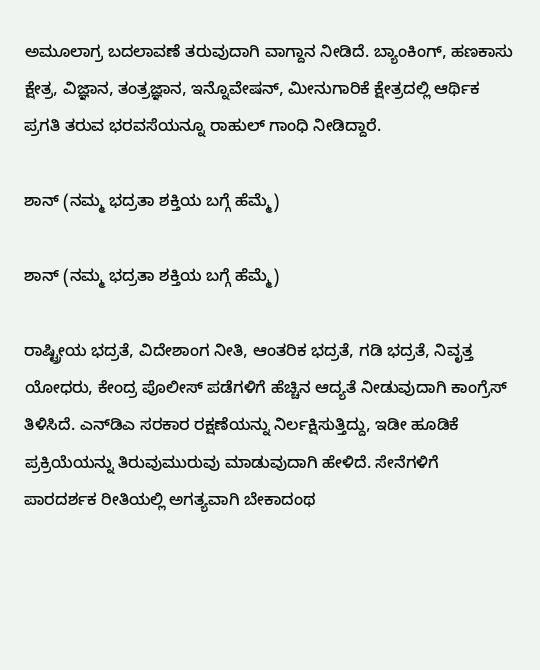ಅಮೂಲಾಗ್ರ ಬದಲಾವಣೆ ತರುವುದಾಗಿ ವಾಗ್ದಾನ ನೀಡಿದೆ. ಬ್ಯಾಂಕಿಂಗ್, ಹಣಕಾಸು ಕ್ಷೇತ್ರ, ವಿಜ್ಞಾನ, ತಂತ್ರಜ್ಞಾನ, ಇನ್ನೊವೇಷನ್, ಮೀನುಗಾರಿಕೆ ಕ್ಷೇತ್ರದಲ್ಲಿ ಆರ್ಥಿಕ ಪ್ರಗತಿ ತರುವ ಭರವಸೆಯನ್ನೂ ರಾಹುಲ್ ಗಾಂಧಿ ನೀಡಿದ್ದಾರೆ.

ಶಾನ್ (ನಮ್ಮ ಭದ್ರತಾ ಶಕ್ತಿಯ ಬಗ್ಗೆ ಹೆಮ್ಮೆ)

ಶಾನ್ (ನಮ್ಮ ಭದ್ರತಾ ಶಕ್ತಿಯ ಬಗ್ಗೆ ಹೆಮ್ಮೆ)

ರಾಷ್ಟ್ರೀಯ ಭದ್ರತೆ, ವಿದೇಶಾಂಗ ನೀತಿ, ಆಂತರಿಕ ಭದ್ರತೆ, ಗಡಿ ಭದ್ರತೆ, ನಿವೃತ್ತ ಯೋಧರು, ಕೇಂದ್ರ ಪೊಲೀಸ್ ಪಡೆಗಳಿಗೆ ಹೆಚ್ಚಿನ ಆದ್ಯತೆ ನೀಡುವುದಾಗಿ ಕಾಂಗ್ರೆಸ್ ತಿಳಿಸಿದೆ. ಎನ್‌ಡಿಎ ಸರಕಾರ ರಕ್ಷಣೆಯನ್ನು ನಿರ್ಲಕ್ಷಿಸುತ್ತಿದ್ದು, ಇಡೀ ಹೂಡಿಕೆ ಪ್ರಕ್ರಿಯೆಯನ್ನು ತಿರುವುಮುರುವು ಮಾಡುವುದಾಗಿ ಹೇಳಿದೆ. ಸೇನೆಗಳಿಗೆ ಪಾರದರ್ಶಕ ರೀತಿಯಲ್ಲಿ ಅಗತ್ಯವಾಗಿ ಬೇಕಾದಂಥ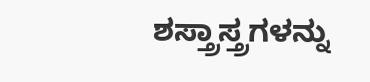ಶಸ್ತ್ರಾಸ್ತ್ರಗಳನ್ನು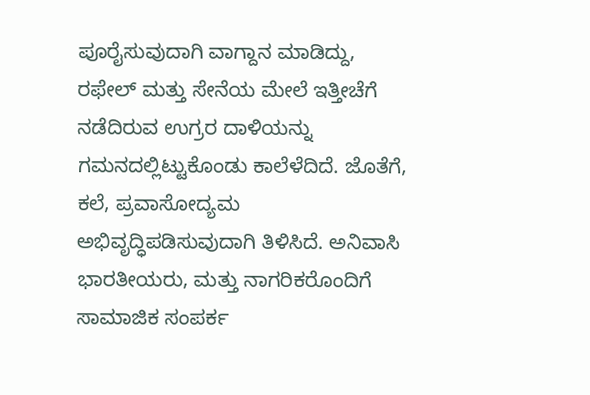ಪೂರೈಸುವುದಾಗಿ ವಾಗ್ದಾನ ಮಾಡಿದ್ದು, ರಫೇಲ್ ಮತ್ತು ಸೇನೆಯ ಮೇಲೆ ಇತ್ತೀಚೆಗೆ ನಡೆದಿರುವ ಉಗ್ರರ ದಾಳಿಯನ್ನು ಗಮನದಲ್ಲಿಟ್ಟುಕೊಂಡು ಕಾಲೆಳೆದಿದೆ. ಜೊತೆಗೆ, ಕಲೆ, ಪ್ರವಾಸೋದ್ಯಮ ಅಭಿವೃದ್ಧಿಪಡಿಸುವುದಾಗಿ ತಿಳಿಸಿದೆ. ಅನಿವಾಸಿ ಭಾರತೀಯರು, ಮತ್ತು ನಾಗರಿಕರೊಂದಿಗೆ ಸಾಮಾಜಿಕ ಸಂಪರ್ಕ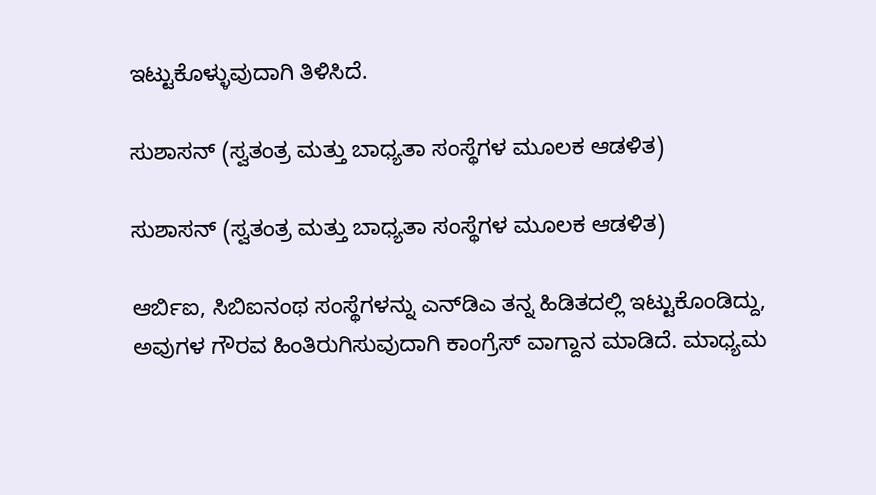ಇಟ್ಟುಕೊಳ್ಳುವುದಾಗಿ ತಿಳಿಸಿದೆ.

ಸುಶಾಸನ್ (ಸ್ವತಂತ್ರ ಮತ್ತು ಬಾಧ್ಯತಾ ಸಂಸ್ಥೆಗಳ ಮೂಲಕ ಆಡಳಿತ)

ಸುಶಾಸನ್ (ಸ್ವತಂತ್ರ ಮತ್ತು ಬಾಧ್ಯತಾ ಸಂಸ್ಥೆಗಳ ಮೂಲಕ ಆಡಳಿತ)

ಆರ್ಬಿಐ, ಸಿಬಿಐನಂಥ ಸಂಸ್ಥೆಗಳನ್ನು ಎನ್‌ಡಿಎ ತನ್ನ ಹಿಡಿತದಲ್ಲಿ ಇಟ್ಟುಕೊಂಡಿದ್ದು, ಅವುಗಳ ಗೌರವ ಹಿಂತಿರುಗಿಸುವುದಾಗಿ ಕಾಂಗ್ರೆಸ್ ವಾಗ್ದಾನ ಮಾಡಿದೆ. ಮಾಧ್ಯಮ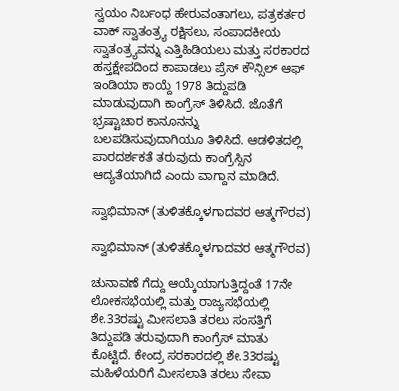ಸ್ವಯಂ ನಿರ್ಬಂಧ ಹೇರುವಂತಾಗಲು, ಪತ್ರಕರ್ತರ ವಾಕ್ ಸ್ವಾತಂತ್ರ್ಯ ರಕ್ಷಿಸಲು, ಸಂಪಾದಕೀಯ ಸ್ವಾತಂತ್ರ್ಯವನ್ನು ಎತ್ತಿಹಿಡಿಯಲು ಮತ್ತು ಸರಕಾರದ ಹಸ್ತಕ್ಷೇಪದಿಂದ ಕಾಪಾಡಲು ಪ್ರೆಸ್ ಕೌನ್ಸಿಲ್ ಆಫ್ ಇಂಡಿಯಾ ಕಾಯ್ದೆ 1978 ತಿದ್ದುಪಡಿ ಮಾಡುವುದಾಗಿ ಕಾಂಗ್ರೆಸ್ ತಿಳಿಸಿದೆ. ಜೊತೆಗೆ ಭ್ರಷ್ಟಾಚಾರ ಕಾನೂನನ್ನು ಬಲಪಡಿಸುವುದಾಗಿಯೂ ತಿಳಿಸಿದೆ. ಆಡಳಿತದಲ್ಲಿ ಪಾರದರ್ಶಕತೆ ತರುವುದು ಕಾಂಗ್ರೆಸ್ಸಿನ ಆದ್ಯತೆಯಾಗಿದೆ ಎಂದು ವಾಗ್ದಾನ ಮಾಡಿದೆ.

ಸ್ವಾಭಿಮಾನ್ (ತುಳಿತಕ್ಕೊಳಗಾದವರ ಆತ್ಮಗೌರವ)

ಸ್ವಾಭಿಮಾನ್ (ತುಳಿತಕ್ಕೊಳಗಾದವರ ಆತ್ಮಗೌರವ)

ಚುನಾವಣೆ ಗೆದ್ದು ಆಯ್ಕೆಯಾಗುತ್ತಿದ್ದಂತೆ 17ನೇ ಲೋಕಸಭೆಯಲ್ಲಿ ಮತ್ತು ರಾಜ್ಯಸಭೆಯಲ್ಲಿ ಶೇ.33ರಷ್ಟು ಮೀಸಲಾತಿ ತರಲು ಸಂಸತ್ತಿಗೆ ತಿದ್ದುಪಡಿ ತರುವುದಾಗಿ ಕಾಂಗ್ರೆಸ್ ಮಾತು ಕೊಟ್ಟಿದೆ. ಕೇಂದ್ರ ಸರಕಾರದಲ್ಲಿ ಶೇ.33ರಷ್ಟು ಮಹಿಳೆಯರಿಗೆ ಮೀಸಲಾತಿ ತರಲು ಸೇವಾ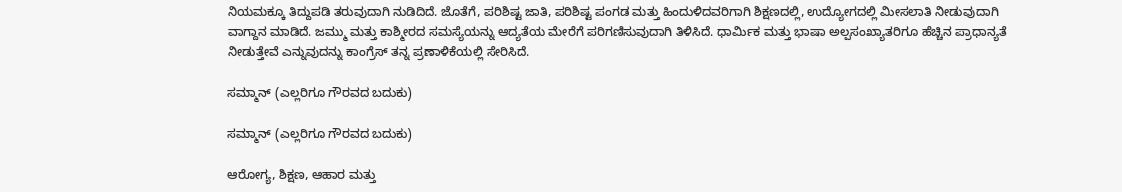ನಿಯಮಕ್ಕೂ ತಿದ್ದುಪಡಿ ತರುವುದಾಗಿ ನುಡಿದಿದೆ. ಜೊತೆಗೆ, ಪರಿಶಿಷ್ಟ ಜಾತಿ, ಪರಿಶಿಷ್ಟ ಪಂಗಡ ಮತ್ತು ಹಿಂದುಳಿದವರಿಗಾಗಿ ಶಿಕ್ಷಣದಲ್ಲಿ, ಉದ್ಯೋಗದಲ್ಲಿ ಮೀಸಲಾತಿ ನೀಡುವುದಾಗಿ ವಾಗ್ದಾನ ಮಾಡಿದೆ. ಜಮ್ಮು ಮತ್ತು ಕಾಶ್ಮೀರದ ಸಮಸ್ಯೆಯನ್ನು ಆದ್ಯತೆಯ ಮೇರೆಗೆ ಪರಿಗಣಿಸುವುದಾಗಿ ತಿಳಿಸಿದೆ. ಧಾರ್ಮಿಕ ಮತ್ತು ಭಾಷಾ ಅಲ್ಪಸಂಖ್ಯಾತರಿಗೂ ಹೆಚ್ಚಿನ ಪ್ರಾಧಾನ್ಯತೆ ನೀಡುತ್ತೇವೆ ಎನ್ನುವುದನ್ನು ಕಾಂಗ್ರೆಸ್ ತನ್ನ ಪ್ರಣಾಳಿಕೆಯಲ್ಲಿ ಸೇರಿಸಿದೆ.

ಸಮ್ಮಾನ್ (ಎಲ್ಲರಿಗೂ ಗೌರವದ ಬದುಕು)

ಸಮ್ಮಾನ್ (ಎಲ್ಲರಿಗೂ ಗೌರವದ ಬದುಕು)

ಆರೋಗ್ಯ, ಶಿಕ್ಷಣ, ಆಹಾರ ಮತ್ತು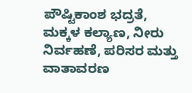ಪೌಷ್ಟಿಕಾಂಶ ಭದ್ರತೆ, ಮಕ್ಕಳ ಕಲ್ಯಾಣ, ನೀರು ನಿರ್ವಹಣೆ, ಪರಿಸರ ಮತ್ತು ವಾತಾವರಣ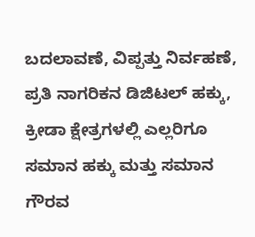ಬದಲಾವಣೆ, ವಿಪ್ಪತ್ತು ನಿರ್ವಹಣೆ, ಪ್ರತಿ ನಾಗರಿಕನ ಡಿಜಿಟಲ್ ಹಕ್ಕು, ಕ್ರೀಡಾ ಕ್ಷೇತ್ರಗಳಲ್ಲಿ ಎಲ್ಲರಿಗೂ ಸಮಾನ ಹಕ್ಕು ಮತ್ತು ಸಮಾನ ಗೌರವ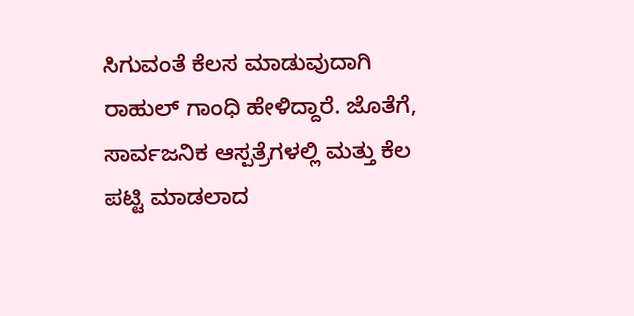ಸಿಗುವಂತೆ ಕೆಲಸ ಮಾಡುವುದಾಗಿ ರಾಹುಲ್ ಗಾಂಧಿ ಹೇಳಿದ್ದಾರೆ. ಜೊತೆಗೆ, ಸಾರ್ವಜನಿಕ ಆಸ್ಪತ್ರೆಗಳಲ್ಲಿ ಮತ್ತು ಕೆಲ ಪಟ್ಟಿ ಮಾಡಲಾದ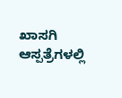ಖಾಸಗಿ ಆಸ್ಪತ್ರೆಗಳಲ್ಲಿ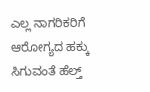ಎಲ್ಲ ನಾಗರಿಕರಿಗೆ ಆರೋಗ್ಯದ ಹಕ್ಕು ಸಿಗುವಂತೆ ಹೆಲ್ತ್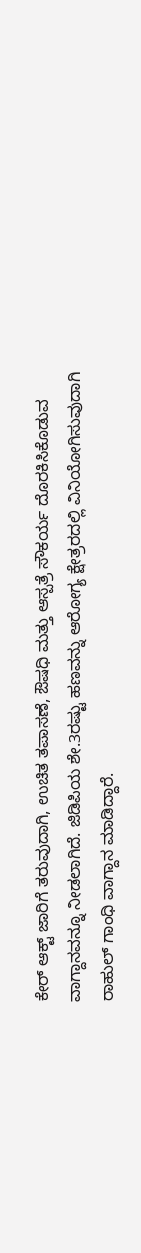ಕೇರ್ ಆಕ್ಟ್ ಜಾರಿಗೆ ತರುವುದಾಗಿ, ಉಚಿತ ತಪಾಸಣೆ, ಔಷಧಿ ಮತ್ತು ಆಸ್ಪತ್ರೆ ಸೌಕರ್ಯ ದೊರಕಿಸಿಕೊಡುವ ವಾಗ್ದಾನವನ್ನೂ ನೀಡಲಾಗಿದೆ. ಜಿಡಿಪಿಯ ಶೇ.3ರಷ್ಟು ಹಣವನ್ನು ಆರೋಗ್ಯ ಕ್ಷೇತ್ರರದಲ್ಲಿ ವಿನಿಯೋಗಿಸುವುದಾಗಿ ರಾಹುಲ್ ಗಾಂಧಿ ವಾಗ್ದಾನ ಮಾಡಿದ್ದಾರೆ.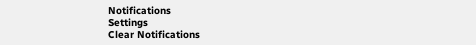Notifications
Settings
Clear Notifications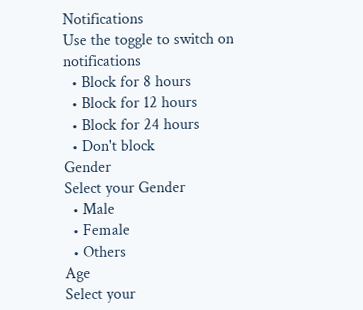Notifications
Use the toggle to switch on notifications
  • Block for 8 hours
  • Block for 12 hours
  • Block for 24 hours
  • Don't block
Gender
Select your Gender
  • Male
  • Female
  • Others
Age
Select your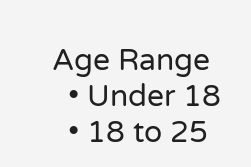Age Range
  • Under 18
  • 18 to 25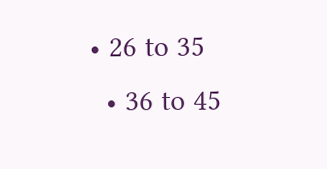• 26 to 35
  • 36 to 45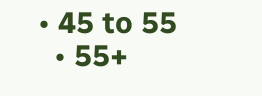• 45 to 55
  • 55+